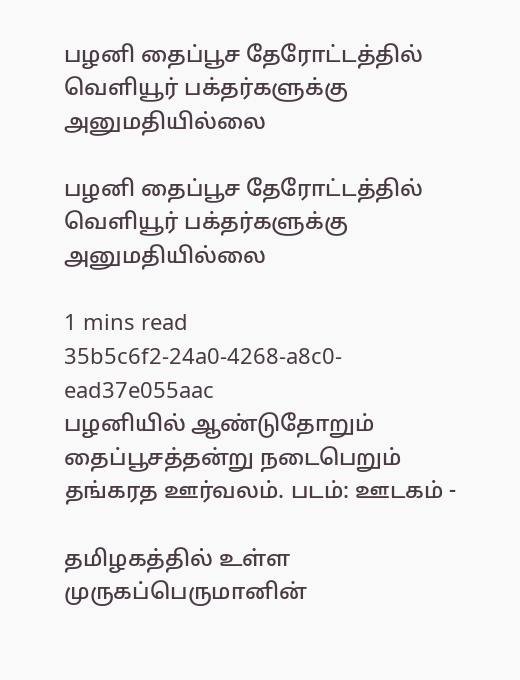பழனி தைப்பூச தேரோட்டத்தில் வெளியூர் பக்தர்களுக்கு அனுமதியில்லை

பழனி தைப்பூச தேரோட்டத்தில் வெளியூர் பக்தர்களுக்கு அனுமதியில்லை

1 mins read
35b5c6f2-24a0-4268-a8c0-ead37e055aac
பழனியில் ஆண்டுதோறும் தைப்பூசத்தன்று நடைபெறும் தங்கரத ஊர்வலம். படம்: ஊடகம் -

தமிழகத்தில் உள்ள முருகப்பெருமானின்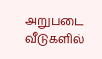அறுபடை வீடுகளில்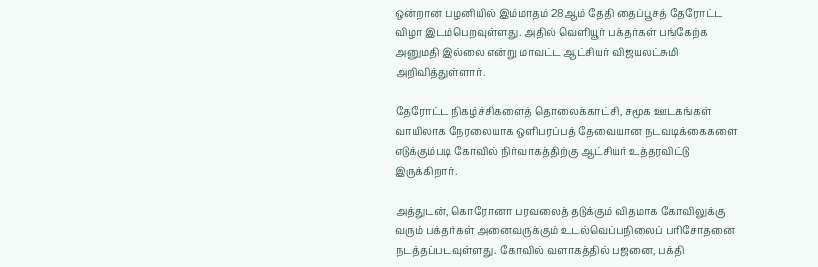ஒன்றான பழனியில் இம்மாதம் 28ஆம் தேதி தைப்பூசத் தேரோட்ட விழா இடம்பெறவுள்ளது. அதில் வெளியூர் பக்தர்கள் பங்கேற்க அனுமதி இல்லை என்று மாவட்ட ஆட்சியர் விஜயலட்சுமி அறிவித்துள்ளார்.

தேரோட்ட நிகழ்ச்சிகளைத் தொலைக்காட்சி, சமூக ஊடகங்கள் வாயிலாக நேரலையாக ஒளிபரப்பத் தேவையான நடவடிக்கைகளை எடுக்கும்படி கோவில் நிர்வாகத்திற்கு ஆட்சியர் உத்தரவிட்டு இருக்கிறார்.

அத்துடன், கொரோனா பரவலைத் தடுக்கும் விதமாக கோவிலுக்கு வரும் பக்தர்கள் அனைவருக்கும் உடல்வெப்பநிலைப் பரிசோதனை நடத்தப்படவுள்ளது. கோவில் வளாகத்தில் பஜனை, பக்தி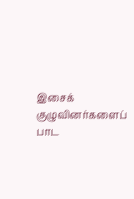இசைக் குழுவினர்களைப் பாட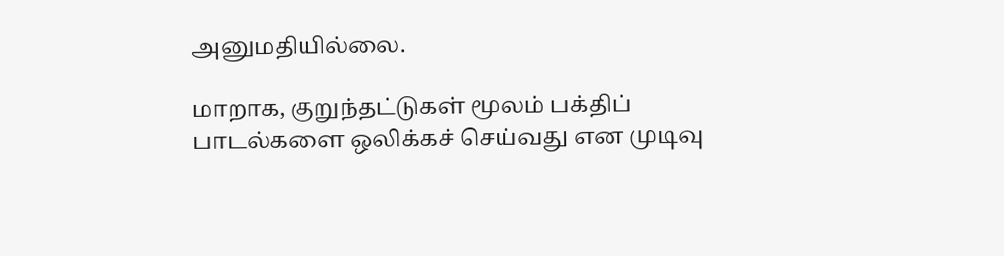அனுமதியில்லை.

மாறாக, குறுந்தட்டுகள் மூலம் பக்திப் பாடல்களை ஒலிக்கச் செய்வது என முடிவு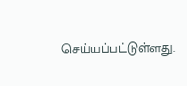செய்யப்பட்டுள்ளது.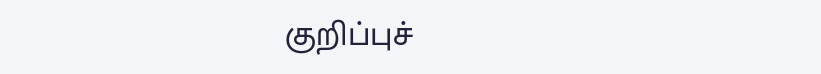குறிப்புச்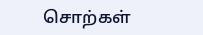சொற்கள்